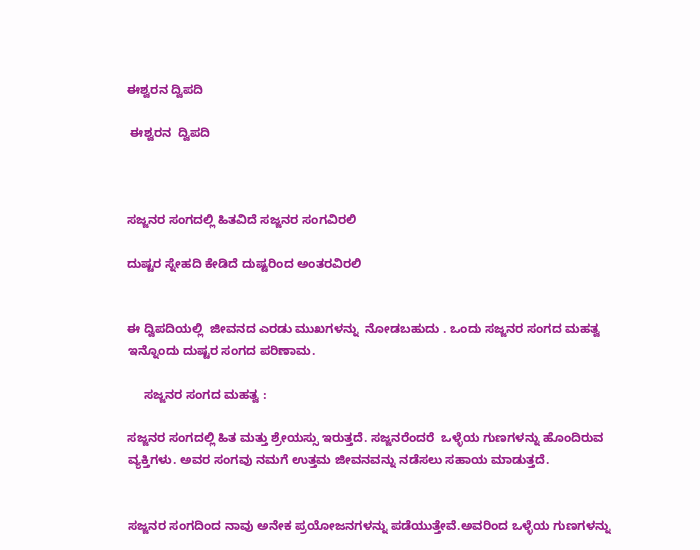ಈಶ್ವರನ ದ್ವಿಪದಿ

 ಈಶ್ವರನ  ದ್ವಿಪದಿ



ಸಜ್ಜನರ ಸಂಗದಲ್ಲಿ ಹಿತವಿದೆ ಸಜ್ಜನರ ಸಂಗವಿರಲಿ

ದುಷ್ಟರ ಸ್ನೇಹದಿ ಕೇಡಿದೆ ದುಷ್ಟರಿಂದ ಅಂತರವಿರಲಿ


ಈ ದ್ವಿಪದಿಯಲ್ಲಿ  ಜೀವನದ ಎರಡು ಮುಖಗಳನ್ನು  ನೋಡಬಹುದು . ಒಂದು ಸಜ್ಜನರ ಸಂಗದ ಮಹತ್ವ ಇನ್ನೊಂದು ದುಷ್ಟರ ಸಂಗದ ಪರಿಣಾಮ.

     ಸಜ್ಜನರ ಸಂಗದ ಮಹತ್ವ :

ಸಜ್ಜನರ ಸಂಗದಲ್ಲಿ ಹಿತ ಮತ್ತು ಶ್ರೇಯಸ್ಸು ಇರುತ್ತದೆ. ಸಜ್ಜನರೆಂದರೆ  ಒಳ್ಳೆಯ ಗುಣಗಳನ್ನು ಹೊಂದಿರುವ ವ್ಯಕ್ತಿಗಳು. ಅವರ ಸಂಗವು ನಮಗೆ ಉತ್ತಮ ಜೀವನವನ್ನು ನಡೆಸಲು ಸಹಾಯ ಮಾಡುತ್ತದೆ.


ಸಜ್ಜನರ ಸಂಗದಿಂದ ನಾವು ಅನೇಕ ಪ್ರಯೋಜನಗಳನ್ನು ಪಡೆಯುತ್ತೇವೆ.ಅವರಿಂದ ಒಳ್ಳೆಯ ಗುಣಗಳನ್ನು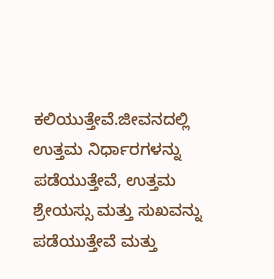ಕಲಿಯುತ್ತೇವೆ.ಜೀವನದಲ್ಲಿ ಉತ್ತಮ ನಿರ್ಧಾರಗಳನ್ನು ಪಡೆಯುತ್ತೇವೆ, ಉತ್ತಮ ಶ್ರೇಯಸ್ಸು ಮತ್ತು ಸುಖವನ್ನು ಪಡೆಯುತ್ತೇವೆ ಮತ್ತು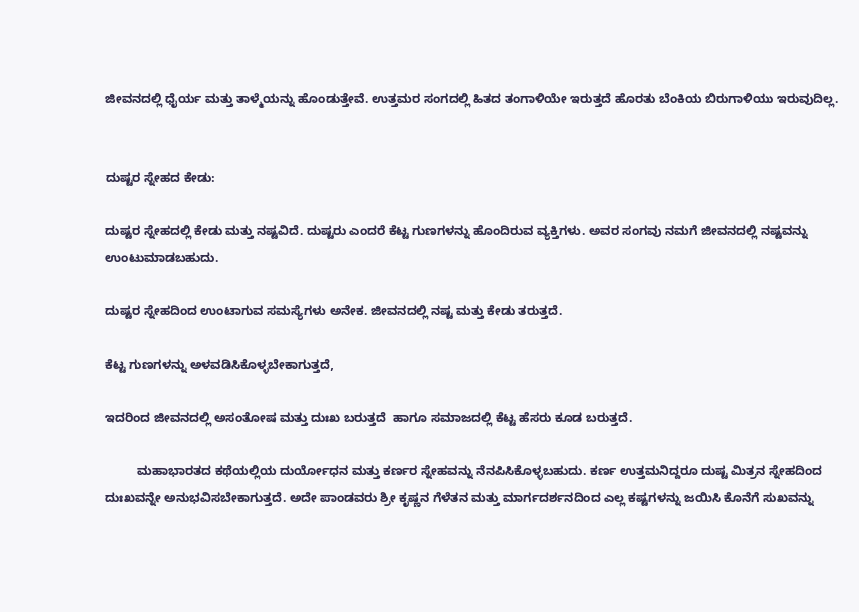ಜೀವನದಲ್ಲಿ ಧೈರ್ಯ ಮತ್ತು ತಾಳ್ಮೆಯನ್ನು ಹೊಂಡುತ್ತೇವೆ. ಉತ್ತಮರ ಸಂಗದಲ್ಲಿ ಹಿತದ ತಂಗಾಳಿಯೇ ಇರುತ್ತದೆ ಹೊರತು ಬೆಂಕಿಯ ಬಿರುಗಾಳಿಯು ಇರುವುದಿಲ್ಲ.


ದುಷ್ಟರ ಸ್ನೇಹದ ಕೇಡು:

ದುಷ್ಟರ ಸ್ನೇಹದಲ್ಲಿ ಕೇಡು ಮತ್ತು ನಷ್ಟವಿದೆ. ದುಷ್ಟರು ಎಂದರೆ ಕೆಟ್ಟ ಗುಣಗಳನ್ನು ಹೊಂದಿರುವ ವ್ಯಕ್ತಿಗಳು. ಅವರ ಸಂಗವು ನಮಗೆ ಜೀವನದಲ್ಲಿ ನಷ್ಟವನ್ನು ಉಂಟುಮಾಡಬಹುದು.

ದುಷ್ಟರ ಸ್ನೇಹದಿಂದ ಉಂಟಾಗುವ ಸಮಸ್ಯೆಗಳು ಅನೇಕ. ಜೀವನದಲ್ಲಿ ನಷ್ಟ ಮತ್ತು ಕೇಡು ತರುತ್ತದೆ.

ಕೆಟ್ಟ ಗುಣಗಳನ್ನು ಅಳವಡಿಸಿಕೊಳ್ಳಬೇಕಾಗುತ್ತದೆ,

ಇದರಿಂದ ಜೀವನದಲ್ಲಿ ಅಸಂತೋಷ ಮತ್ತು ದುಃಖ ಬರುತ್ತದೆ  ಹಾಗೂ ಸಮಾಜದಲ್ಲಿ ಕೆಟ್ಟ ಹೆಸರು ಕೂಡ ಬರುತ್ತದೆ.

         ಮಹಾಭಾರತದ ಕಥೆಯಲ್ಲಿಯ ದುರ್ಯೋಧನ ಮತ್ತು ಕರ್ಣರ ಸ್ನೇಹವನ್ನು ನೆನಪಿಸಿಕೊಳ್ಳಬಹುದು. ಕರ್ಣ ಉತ್ತಮನಿದ್ದರೂ ದುಷ್ಟ ಮಿತ್ರನ ಸ್ನೇಹದಿಂದ ದುಃಖವನ್ನೇ ಅನುಭವಿಸಬೇಕಾಗುತ್ತದೆ. ಅದೇ ಪಾಂಡವರು ಶ್ರೀ ಕೃಷ್ಣನ ಗೆಳೆತನ ಮತ್ತು ಮಾರ್ಗದರ್ಶನದಿಂದ ಎಲ್ಲ ಕಷ್ಟಗಳನ್ನು ಜಯಿಸಿ ಕೊನೆಗೆ ಸುಖವನ್ನು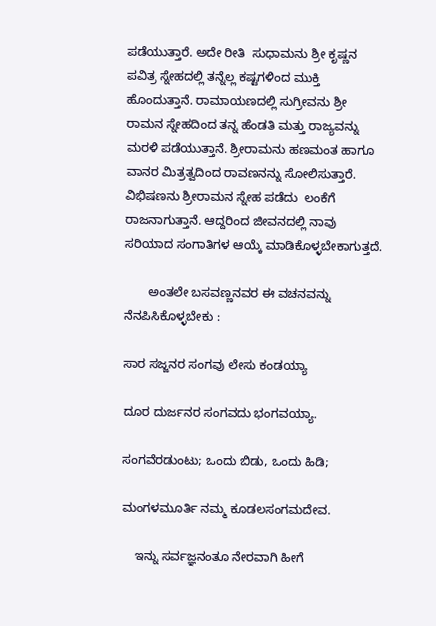ಪಡೆಯುತ್ತಾರೆ. ಅದೇ ರೀತಿ  ಸುಧಾಮನು ಶ್ರೀ ಕೃಷ್ಣನ ಪವಿತ್ರ ಸ್ನೇಹದಲ್ಲಿ ತನ್ನೆಲ್ಲ ಕಷ್ಟಗಳಿಂದ ಮುಕ್ತಿ ಹೊಂದುತ್ತಾನೆ. ರಾಮಾಯಣದಲ್ಲಿ ಸುಗ್ರೀವನು ಶ್ರೀ ರಾಮನ ಸ್ನೇಹದಿಂದ ತನ್ನ ಹೆಂಡತಿ ಮತ್ತು ರಾಜ್ಯವನ್ನು ಮರಳಿ ಪಡೆಯುತ್ತಾನೆ. ಶ್ರೀರಾಮನು ಹಣಮಂತ ಹಾಗೂ ವಾನರ ಮಿತ್ರತ್ವದಿಂದ ರಾವಣನನ್ನು ಸೋಲಿಸುತ್ತಾರೆ. ವಿಭಿಷಣನು ಶ್ರೀರಾಮನ ಸ್ನೇಹ ಪಡೆದು  ಲಂಕೆಗೆ ರಾಜನಾಗುತ್ತಾನೆ. ಆದ್ದರಿಂದ ಜೀವನದಲ್ಲಿ ನಾವು ಸರಿಯಾದ ಸಂಗಾತಿಗಳ ಆಯ್ಕೆ ಮಾಡಿಕೊಳ್ಳಬೇಕಾಗುತ್ತದೆ.

       ಅಂತಲೇ ಬಸವಣ್ಣನವರ ಈ ವಚನವನ್ನು ನೆನಪಿಸಿಕೊಳ್ಳಬೇಕು :

ಸಾರ ಸಜ್ಜನರ ಸಂಗವು ಲೇಸು ಕಂಡಯ್ಯಾ

ದೂರ ದುರ್ಜನರ ಸಂಗವದು ಭಂಗವಯ್ಯಾ.

ಸಂಗವೆರಡುಂಟು; ಒಂದು ಬಿಡು, ಒಂದು ಹಿಡಿ;

ಮಂಗಳಮೂರ್ತಿ ನಮ್ಮ ಕೂಡಲಸಂಗಮದೇವ.

    ಇನ್ನು ಸರ್ವಜ್ಞನಂತೂ ನೇರವಾಗಿ ಹೀಗೆ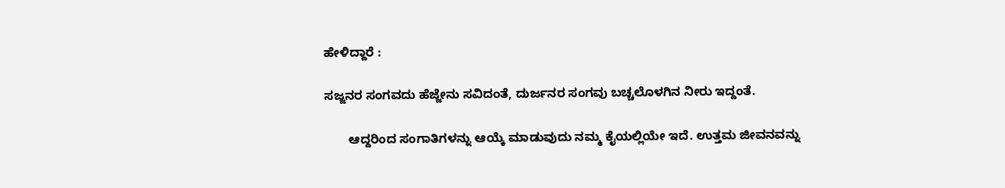ಹೇಳಿದ್ದಾರೆ :

ಸಜ್ಜನರ ಸಂಗವದು ಹೆಜ್ಜೇನು ಸವಿದಂತೆ, ದುರ್ಜನರ ಸಂಗವು ಬಚ್ಚಲೊಳಗಿನ ನೀರು ಇದ್ದಂತೆ.

       ಆದ್ದರಿಂದ ಸಂಗಾತಿಗಳನ್ನು ಆಯ್ಕೆ ಮಾಡುವುದು ನಮ್ಮ ಕೈಯಲ್ಲಿಯೇ ಇದೆ. ಉತ್ತಮ ಜೀವನವನ್ನು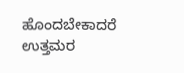ಹೊಂದಬೇಕಾದರೆ ಉತ್ತಮರ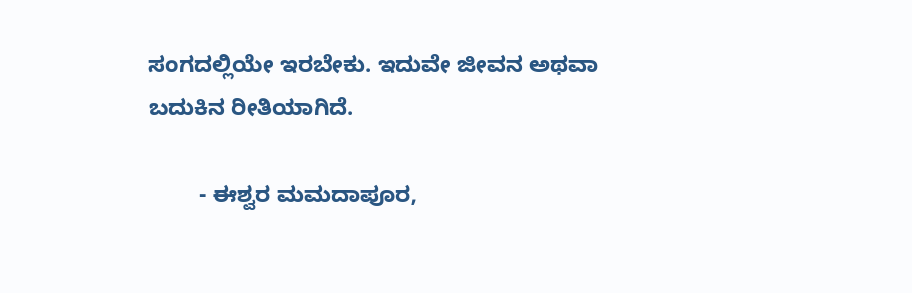ಸಂಗದಲ್ಲಿಯೇ ಇರಬೇಕು. ಇದುವೇ ಜೀವನ ಅಥವಾ ಬದುಕಿನ ರೀತಿಯಾಗಿದೆ.

        - ಈಶ್ವರ ಮಮದಾಪೂರ,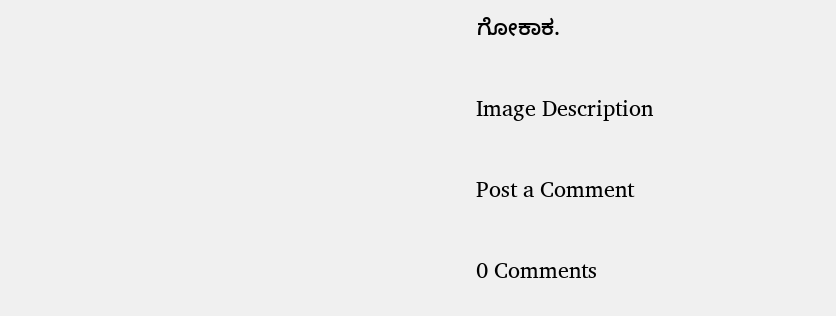ಗೋಕಾಕ.

Image Description

Post a Comment

0 Comments